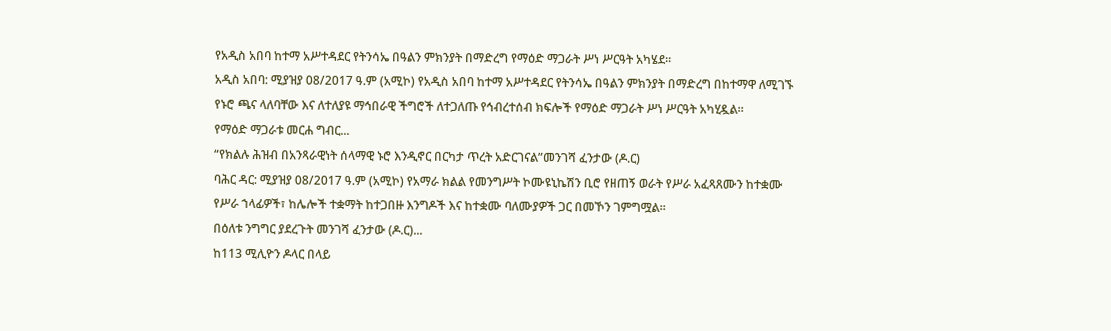የአዲስ አበባ ከተማ አሥተዳደር የትንሳኤ በዓልን ምክንያት በማድረግ የማዕድ ማጋራት ሥነ ሥርዓት አካሄደ።
አዲስ አበባ: ሚያዝያ 08/2017 ዓ.ም (አሚኮ) የአዲስ አበባ ከተማ አሥተዳደር የትንሳኤ በዓልን ምክንያት በማድረግ በከተማዋ ለሚገኙ የኑሮ ጫና ላለባቸው እና ለተለያዩ ማኅበራዊ ችግሮች ለተጋለጡ የኅብረተሰብ ክፍሎች የማዕድ ማጋራት ሥነ ሥርዓት አካሂዷል።
የማዕድ ማጋራቱ መርሐ ግብር...
“የክልሉ ሕዝብ በአንጻራዊነት ሰላማዊ ኑሮ እንዲኖር በርካታ ጥረት አድርገናል”መንገሻ ፈንታው (ዶ.ር)
ባሕር ዳር: ሚያዝያ 08/2017 ዓ.ም (አሚኮ) የአማራ ክልል የመንግሥት ኮሙዩኒኬሽን ቢሮ የዘጠኝ ወራት የሥራ አፈጻጸሙን ከተቋሙ የሥራ ኀላፊዎች፣ ከሌሎች ተቋማት ከተጋበዙ እንግዶች እና ከተቋሙ ባለሙያዎች ጋር በመኾን ገምግሟል።
በዕለቱ ንግግር ያደረጉት መንገሻ ፈንታው (ዶ.ር)...
ከ113 ሚሊዮን ዶላር በላይ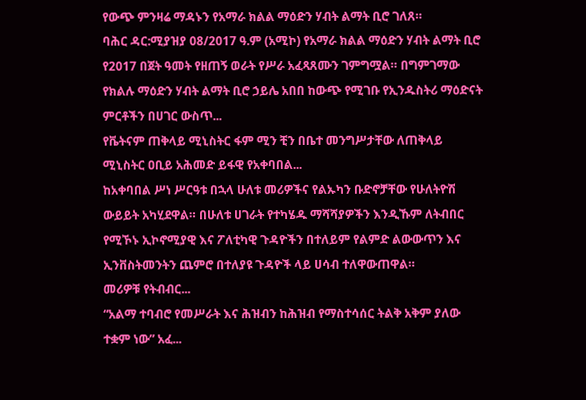የውጭ ምንዛሬ ማዳኑን የአማራ ክልል ማዕድን ሃብት ልማት ቢሮ ገለጸ።
ባሕር ዳር:ሚያዝያ 08/2017 ዓ.ም (አሚኮ) የአማራ ክልል ማዕድን ሃብት ልማት ቢሮ የ2017 በጀት ዓመት የዘጠኝ ወራት የሥራ አፈጻጸሙን ገምግሟል። በግምገማው የክልሉ ማዕድን ሃብት ልማት ቢሮ ኃይሌ አበበ ከውጭ የሚገቡ የኢንዱስትሪ ማዕድናት ምርቶችን በሀገር ውስጥ...
የቬትናም ጠቅላይ ሚኒስትር ፋም ሚን ቺን በቤተ መንግሥታቸው ለጠቅላይ ሚኒስትር ዐቢይ አሕመድ ይፋዊ የአቀባበል...
ከአቀባበል ሥነ ሥርዓቱ በኋላ ሁለቱ መሪዎችና የልኡካን ቡድኖቻቸው የሁለትዮሽ ውይይት አካሂደዋል። በሁለቱ ሀገራት የተካሄዱ ማሻሻያዎችን እንዲኹም ለትብበር የሚኾኑ ኢኮኖሚያዊ እና ፖለቲካዊ ጉዳዮችን በተለይም የልምድ ልውውጥን እና ኢንቨስትመንትን ጨምሮ በተለያዩ ጉዳዮች ላይ ሀሳብ ተለዋውጠዋል።
መሪዎቹ የትብብር...
“አልማ ተባብሮ የመሥራት እና ሕዝብን ከሕዝብ የማስተሳሰር ትልቅ አቅም ያለው ተቋም ነው” አፈ...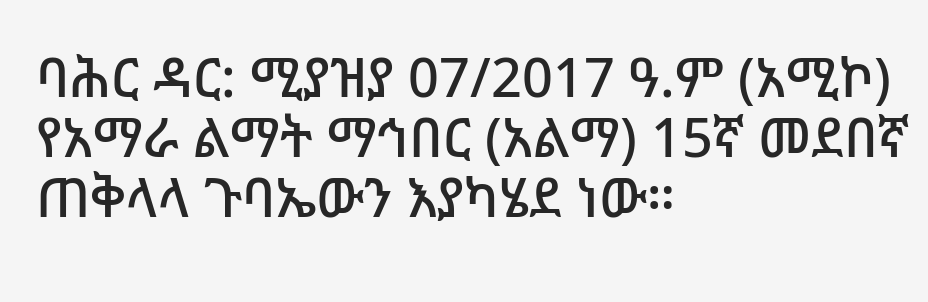ባሕር ዳር: ሚያዝያ 07/2017 ዓ.ም (አሚኮ) የአማራ ልማት ማኅበር (አልማ) 15ኛ መደበኛ ጠቅላላ ጉባኤውን እያካሄደ ነው።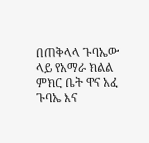በጠቅላላ ጉባኤው ላይ የአማራ ክልል ምክር ቤት ዋና አፈ ጉባኤ እና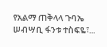የአልማ ጠቅላላ ጉባኤ ሠብሣቢ ፋንቱ ተስፍዬ፣...